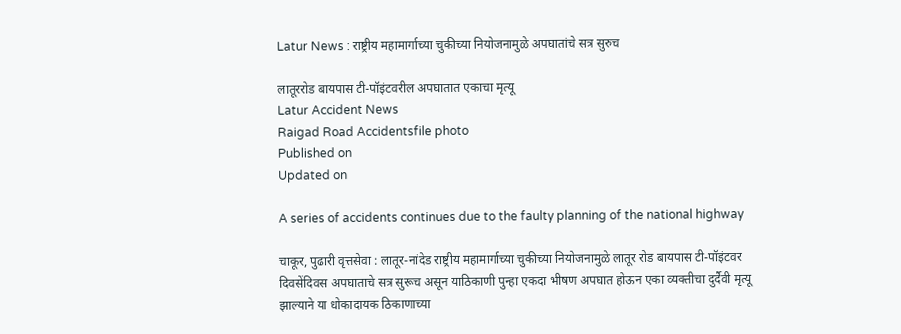Latur News : राष्ट्रीय महामार्गाच्या चुकीच्या नियोजनामुळे अपघातांचे सत्र सुरुच

लातूररोड बायपास टी-पॉइंटवरील अपघातात एकाचा मृत्यू
Latur Accident News
Raigad Road Accidentsfile photo
Published on
Updated on

A series of accidents continues due to the faulty planning of the national highway

चाकूर, पुढारी वृत्तसेवा : लातूर-नांदेड राष्ट्रीय महामार्गाच्या चुकीच्या नियोजनामुळे लातूर रोड बायपास टी-पॉइंटवर दिवसेंदिवस अपघाताचे सत्र सुरूच असून याठिकाणी पुन्हा एकदा भीषण अपघात होऊन एका व्यक्तीचा दुर्दैवी मृत्यू झाल्याने या धोकादायक ठिकाणाच्या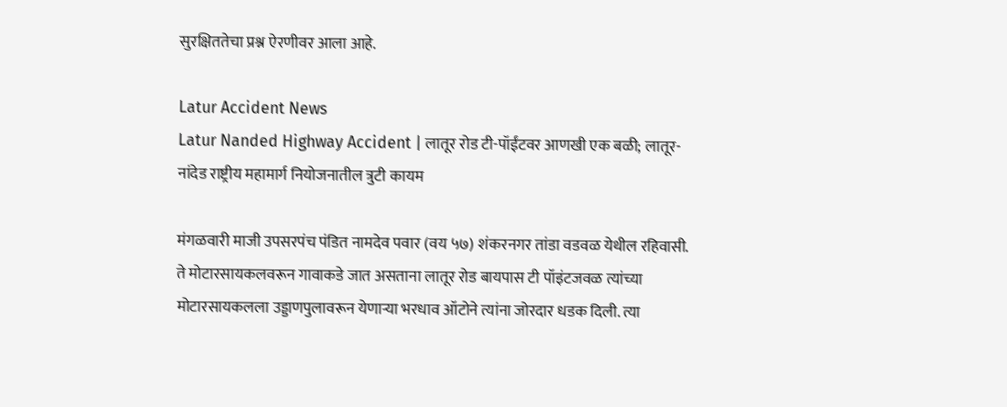सुरक्षिततेचा प्रश्न ऐरणीवर आला आहे.

Latur Accident News
Latur Nanded Highway Accident | लातूर रोड टी-पॉईंटवर आणखी एक बळी; लातूर-नांदेड राष्ट्रीय महामार्ग नियोजनातील त्रुटी कायम

मंगळवारी माजी उपसरपंच पंडित नामदेव पवार (वय ५७) शंकरनगर तांडा वडवळ येथील रहिवासी. ते मोटारसायकलवरून गावाकडे जात असताना लातूर रोड बायपास टी पॉइंटजवळ त्यांच्या मोटारसायकलला उड्डाणपुलावरून येणाऱ्या भरधाव ऑटोने त्यांना जोरदार धडक दिली. त्या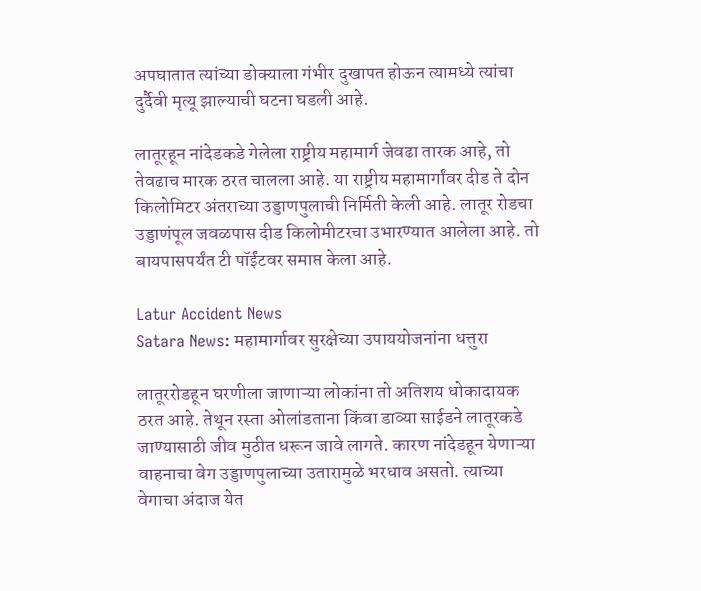अपघातात त्यांच्या डोक्याला गंभीर दुखापत होऊन त्यामध्ये त्यांचा दुर्दैवी मृत्यू झाल्याची घटना घडली आहे.

लातूरहून नांदेडकडे गेलेला राष्ट्रीय महामार्ग जेवढा तारक आहे, तो तेवढाच मारक ठरत चालला आहे. या राष्ट्रीय महामार्गांवर दीड ते दोन किलोमिटर अंतराच्या उड्डाणपुलाची निर्मिती केली आहे. लातूर रोडचा उड्डाणंपूल जवळपास दीड किलोमीटरचा उभारण्यात आलेला आहे. तो बायपासपर्यंत टी पॉईंटवर समाप्त केला आहे.

Latur Accident News
Satara News: महामार्गावर सुरक्षेच्या उपाययोजनांना धत्तुरा

लातूररोडहून घरणीला जाणाऱ्या लोकांना तो अतिशय धोकादायक ठरत आहे. तेथून रस्ता ओलांडताना किंवा डाव्या साईडने लातूरकडे जाण्यासाठी जीव मुठीत धरून जावे लागते. कारण नांदेडहून येणाऱ्या वाहनाचा वेग उड्डाणपुलाच्या उतारामुळे भरधाव असतो. त्याच्या वेगाचा अंदाज येत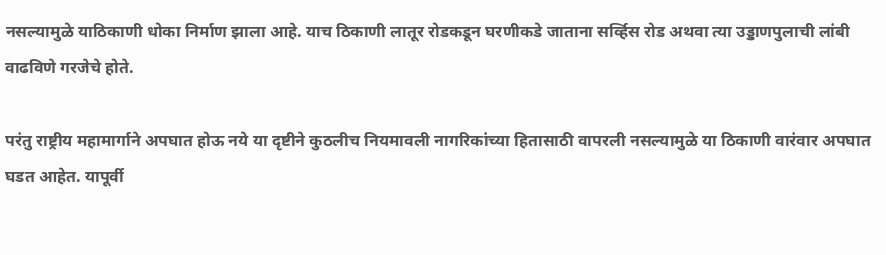नसल्यामुळे याठिकाणी धोका निर्माण झाला आहे. याच ठिकाणी लातूर रोडकडून घरणीकडे जाताना सर्व्हिस रोड अथवा त्या उड्डाणपुलाची लांबी वाढविणे गरजेचे होते.

परंतु राष्ट्रीय महामार्गाने अपघात होऊ नये या दृष्टीने कुठलीच नियमावली नागरिकांच्या हितासाठी वापरली नसल्यामुळे या ठिकाणी वारंवार अपघात घडत आहेत. यापूर्वी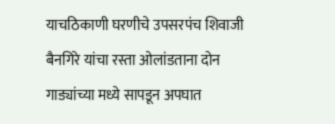याचठिकाणी घरणीचे उपसरपंच शिवाजी बैनगिरे यांचा रस्ता ओलांडताना दोन गाड्यांच्या मध्ये सापडून अपघात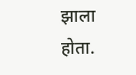झाला होता.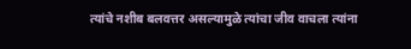त्यांचे नशीब बलवत्तर असल्यामुळे त्यांचा जीव वाचला त्यांना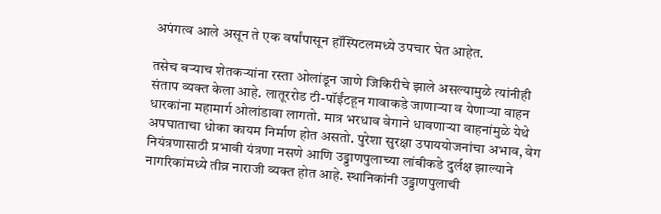अपंगत्व आले असून ते एक वर्षांपासून हॉस्पिटलमध्ये उपचार घेत आहेत.

तसेच बऱ्याच शेतकऱ्यांना रस्ता ओलांडून जाणे जिकिरीचे झाले असल्यामुळे त्यांनीही संताप व्यक्त केला आहे. लातूररोड टी-पॉईंटहून गावाकडे जाणाऱ्या व येणाऱ्या वाहन धारकांना महामार्ग ओलांडावा लागतो. मात्र भरधाव वेगाने धावणाऱ्या वाहनांमुळे येथे अपघाताचा धोका कायम निर्माण होत असतो. पुरेशा सुरक्षा उपाययोजनांचा अभाव, वेग नियंत्रणासाठी प्रभावी यंत्रणा नसणे आणि उड्डाणपुलाच्या लांबीकडे दुर्लक्ष झाल्याने नागरिकांमध्ये तीव्र नाराजी व्यक्त होत आहे. स्थानिकांनी उड्डाणपुलाची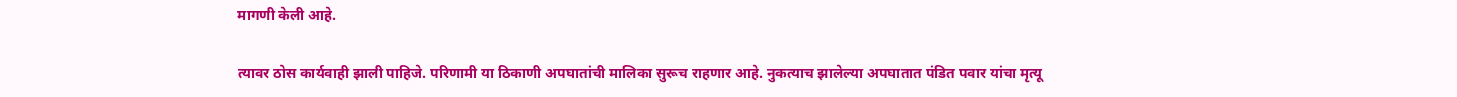मागणी केली आहे.

त्यावर ठोस कार्यवाही झाली पाहिजे. परिणामी या ठिकाणी अपघातांची मालिका सुरूच राहणार आहे. नुकत्याच झालेल्या अपघातात पंडित पवार यांचा मृत्यू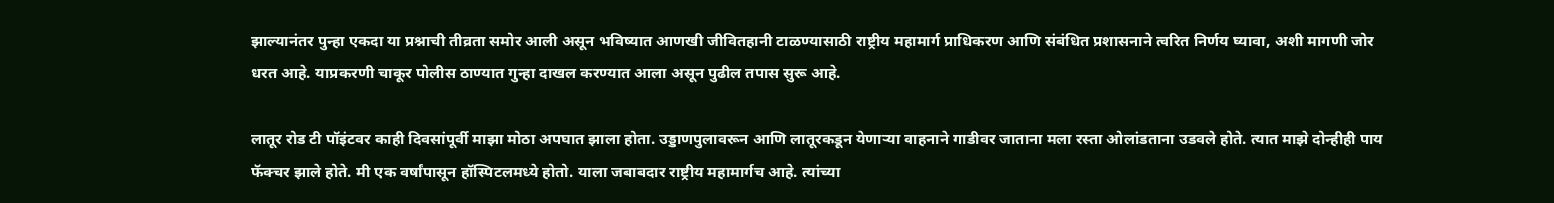झाल्यानंतर पुन्हा एकदा या प्रश्नाची तीव्रता समोर आली असून भविष्यात आणखी जीवितहानी टाळण्यासाठी राष्ट्रीय महामार्ग प्राधिकरण आणि संबंधित प्रशासनाने त्वरित निर्णय घ्यावा, अशी मागणी जोर धरत आहे. याप्रकरणी चाकूर पोलीस ठाण्यात गुन्हा दाखल करण्यात आला असून पुढील तपास सुरू आहे.

लातूर रोड टी पॉइंटवर काही दिवसांपूर्वी माझा मोठा अपघात झाला होता. उड्डाणपुलावरून आणि लातूरकडून येणाऱ्या वाहनाने गाडीवर जाताना मला रस्ता ओलांडताना उडवले होते. त्यात माझे दोन्हीही पाय फॅक्चर झाले होते. मी एक वर्षांपासून हॉस्पिटलमध्ये होतो. याला जबाबदार राष्ट्रीय महामार्गच आहे. त्यांच्या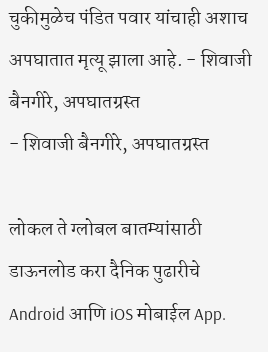चुकीमुळेच पंडित पवार यांचाही अशाच अपघातात मृत्यू झाला आहे. - शिवाजी बैनगीरे, अपघातग्रस्त
- शिवाजी बैनगीरे, अपघातग्रस्त

लोकल ते ग्लोबल बातम्यांसाठी डाऊनलोड करा दैनिक पुढारीचे Android आणि iOS मोबाईल App.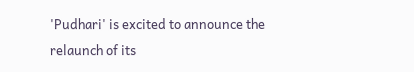'Pudhari' is excited to announce the relaunch of its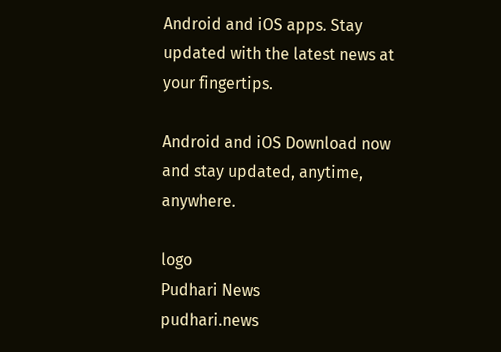Android and iOS apps. Stay updated with the latest news at your fingertips.

Android and iOS Download now and stay updated, anytime, anywhere.

logo
Pudhari News
pudhari.news